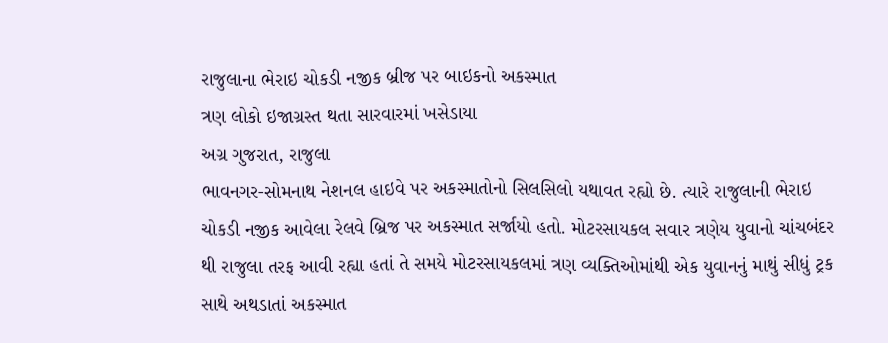રાજુલાના ભેરાઇ ચોકડી નજીક બ્રીજ પર બાઇકનો અકસ્માત
ત્રણ લોકો ઇજાગ્રસ્ત થતા સારવારમાં ખસેડાયા
અગ્ર ગુજરાત, રાજુલા
ભાવનગર-સોમનાથ નેશનલ હાઇવે પર અકસ્માતોનો સિલસિલો યથાવત રહ્યો છે. ત્યારે રાજુલાની ભેરાઇ ચોકડી નજીક આવેલા રેલવે બ્રિજ પર અકસ્માત સર્જાયો હતો. મોટરસાયકલ સવાર ત્રણેય યુવાનો ચાંચબંદર થી રાજુલા તરફ આવી રહ્યા હતાં તે સમયે મોટરસાયકલમાં ત્રણ વ્યક્તિઓમાંથી એક યુવાનનું માથું સીધું ટ્રક સાથે અથડાતાં અકસ્માત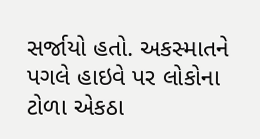સર્જાયો હતો. અકસ્માતને પગલે હાઇવે પર લોકોના ટોળા એકઠા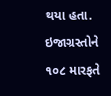થયા હતા. ઇજાગ્રસ્તોને ૧૦૮ મારફતે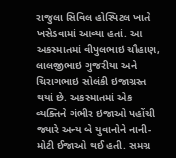રાજુલા સિવિલ હોસ્પિટલ ખાતે ખસેડવામાં આવ્યા હતાં. આ અકસ્માતમાં વીપુલભાઇ ચૌહાણ, લાલજીભાઇ ગુજરીયા અને ચિરાગભાઇ સોલંકી ઇજાગ્રસ્ત થયાં છે. અકસ્માતમાં એક વ્યક્તિને ગંભીર ઇજાઓ પહોંચી જ્યારે અન્ય બે યુવાનોને નાની-મોટી ઈજાઓ થઈ હતી. સમગ્ર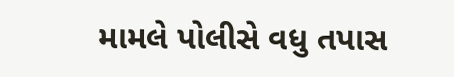મામલે પોલીસે વધુ તપાસ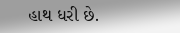હાથ ધરી છે.